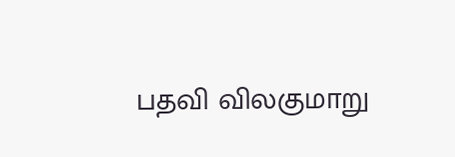பதவி விலகுமாறு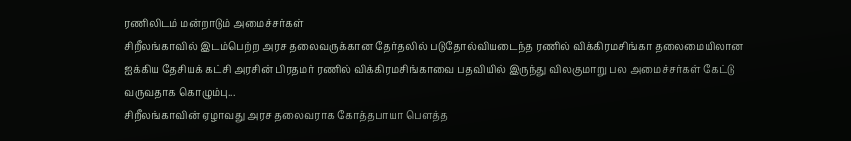ரணிலிடம் மன்றாடும் அமைச்சர்கள்
சிறீலங்காவில் இடம்பெற்ற அரச தலைவருக்கான தேர்தலில் படுதோல்வியடைந்த ரணில் விக்கிரமசிங்கா தலைமையிலான ஐக்கிய தேசியக் கட்சி அரசின் பிரதமர் ரணில் விக்கிரமசிங்காவை பதவியில் இருந்து விலகுமாறு பல அமைச்சர்கள் கேட்டு வருவதாக கொழும்பு...
சிறீலங்காவின் ஏழாவது அரச தலைவராக கோத்தபாயா பௌத்த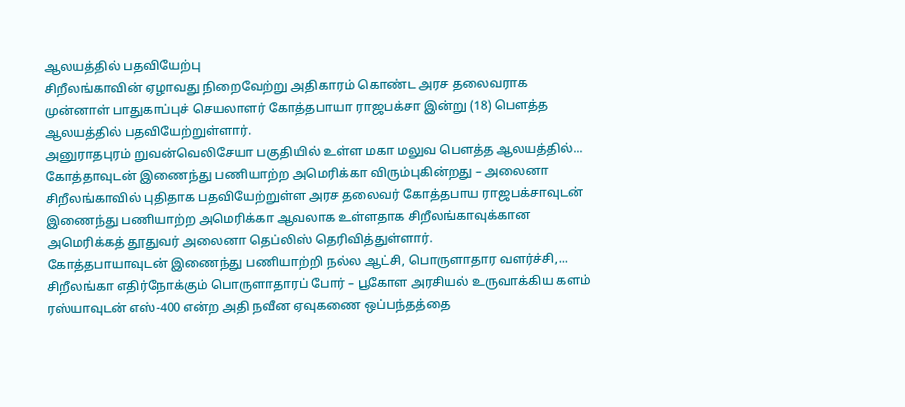ஆலயத்தில் பதவியேற்பு
சிறீலங்காவின் ஏழாவது நிறைவேற்று அதிகாரம் கொண்ட அரச தலைவராக முன்னாள் பாதுகாப்புச் செயலாளர் கோத்தபாயா ராஜபக்சா இன்று (18) பௌத்த ஆலயத்தில் பதவியேற்றுள்ளார்.
அனுராதபுரம் றுவன்வெலிசேயா பகுதியில் உள்ள மகா மலுவ பௌத்த ஆலயத்தில்...
கோத்தாவுடன் இணைந்து பணியாற்ற அமெரிக்கா விரும்புகின்றது – அலைனா
சிறீலங்காவில் புதிதாக பதவியேற்றுள்ள அரச தலைவர் கோத்தபாய ராஜபக்சாவுடன் இணைந்து பணியாற்ற அமெரிக்கா ஆவலாக உள்ளதாக சிறீலங்காவுக்கான அமெரிக்கத் தூதுவர் அலைனா தெப்லிஸ் தெரிவித்துள்ளார்.
கோத்தபாயாவுடன் இணைந்து பணியாற்றி நல்ல ஆட்சி, பொருளாதார வளர்ச்சி,...
சிறீலங்கா எதிர்நோக்கும் பொருளாதாரப் போர் – பூகோள அரசியல் உருவாக்கிய களம்
ரஸ்யாவுடன் எஸ்-400 என்ற அதி நவீன ஏவுகணை ஒப்பந்தத்தை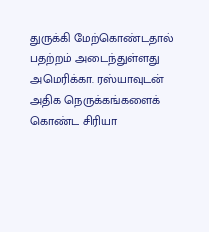துருக்கி மேற்கொண்டதால் பதற்றம் அடைந்துள்ளது அமெரிக்கா. ரஸ்யாவுடன் அதிக நெருக்கங்களைக் கொண்ட சிரியா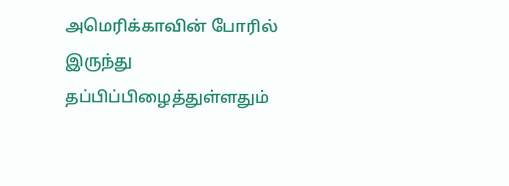அமெரிக்காவின் போரில் இருந்து தப்பிப்பிழைத்துள்ளதும்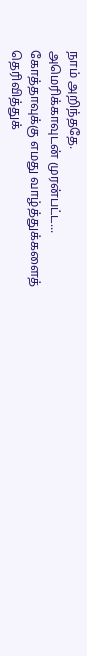நாம் அறிந்ததே.
அமெரிக்காவுடன் முரன்பட்ட...
கோத்தாவுக்கு எமது வாழ்த்துக்களைத் தெரிவித்துக்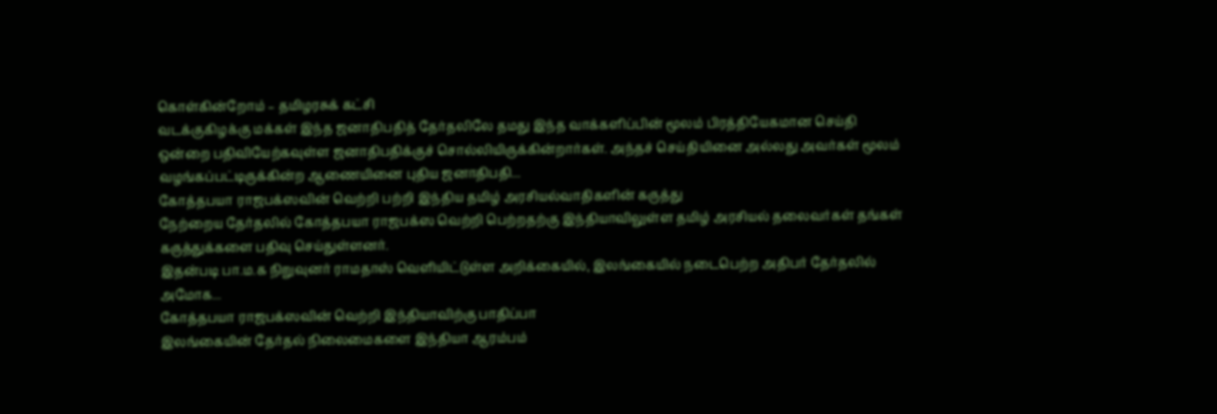கொள்கின்றோம் – தமிழரசுக் கட்சி
வடக்குகிழக்கு மக்கள் இந்த ஜனாதிபதித் தேர்தலிலே தமது இந்த வாக்களிப்பின் மூலம் பிரத்தியேகமான செய்தி ஒன்றை பதிவியேற்கவுள்ள ஜனாதிபதிக்குச் சொல்லியிருக்கின்றார்கள். அந்தச் செய்தியினை அல்லது அவர்கள் மூலம் வழங்கப்பட்டிருக்கின்ற ஆணையினை புதிய ஜனாதிபதி...
கோத்தபயா ராஜபக்ஸவின் வெற்றி பற்றி இந்திய தமிழ் அரசியல்வாதிகளின் கருத்து
நேற்றைய தேர்தலில் கோத்தபயா ராஜபக்ஸ வெற்றி பெற்றதற்கு இந்தியாவிலுள்ள தமிழ் அரசியல் தலைவர்கள் தங்கள் கருத்துக்களை பதிவு செய்துள்ளனர்.
இதன்படி பா.ம.க நிறுவுனர் ராமதாஸ் வெளியிட்டுள்ள அறிக்கையில், இலங்கையில் நடைபெற்ற அதிபர் தேர்தலில் அமோக...
கோத்தபயா ராஜபக்ஸவின் வெற்றி இந்தியாவிற்கு பாதிப்பா
இலங்கையின் தேர்தல் நிலைமைகளை இந்தியா ஆரம்பம்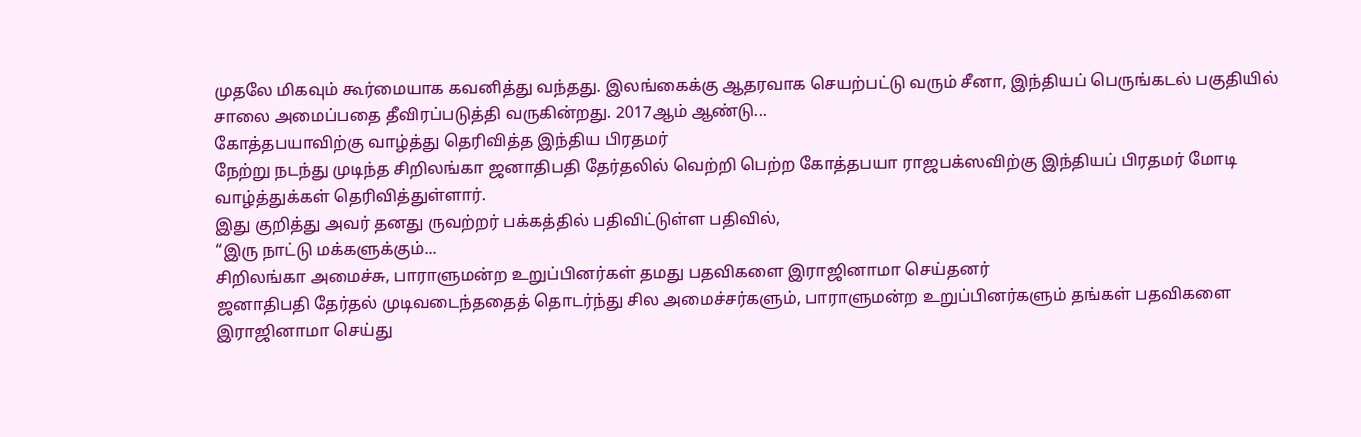முதலே மிகவும் கூர்மையாக கவனித்து வந்தது. இலங்கைக்கு ஆதரவாக செயற்பட்டு வரும் சீனா, இந்தியப் பெருங்கடல் பகுதியில் சாலை அமைப்பதை தீவிரப்படுத்தி வருகின்றது. 2017ஆம் ஆண்டு...
கோத்தபயாவிற்கு வாழ்த்து தெரிவித்த இந்திய பிரதமர்
நேற்று நடந்து முடிந்த சிறிலங்கா ஜனாதிபதி தேர்தலில் வெற்றி பெற்ற கோத்தபயா ராஜபக்ஸவிற்கு இந்தியப் பிரதமர் மோடி வாழ்த்துக்கள் தெரிவித்துள்ளார்.
இது குறித்து அவர் தனது ருவற்றர் பக்கத்தில் பதிவிட்டுள்ள பதிவில்,
“இரு நாட்டு மக்களுக்கும்...
சிறிலங்கா அமைச்சு, பாராளுமன்ற உறுப்பினர்கள் தமது பதவிகளை இராஜினாமா செய்தனர்
ஜனாதிபதி தேர்தல் முடிவடைந்ததைத் தொடர்ந்து சில அமைச்சர்களும், பாராளுமன்ற உறுப்பினர்களும் தங்கள் பதவிகளை இராஜினாமா செய்து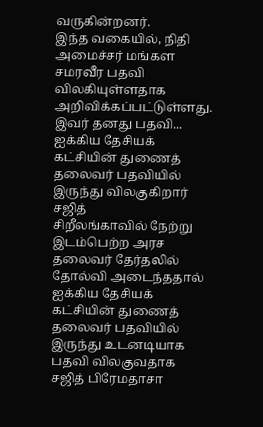வருகின்றனர்.
இந்த வகையில், நிதி அமைச்சர் மங்கள சமரவீர பதவி விலகியுள்ளதாக அறிவிக்கப்பட்டுள்ளது. இவர் தனது பதவி...
ஐக்கிய தேசியக் கட்சியின் துணைத் தலைவர் பதவியில் இருந்து விலகுகிறார் சஜித்
சிறீலங்காவில் நேற்று இடம்பெற்ற அரச தலைவர் தேர்தலில் தோல்வி அடைந்ததால் ஐக்கிய தேசியக் கட்சியின் துணைத் தலைவர் பதவியில் இருந்து உடனடியாக பதவி விலகுவதாக சஜித் பிரேமதாசா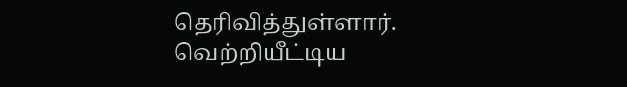தெரிவித்துள்ளார்.
வெற்றியீட்டிய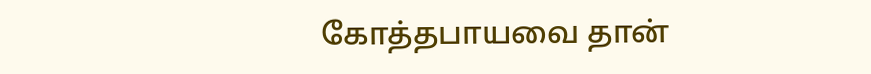கோத்தபாயவை தான்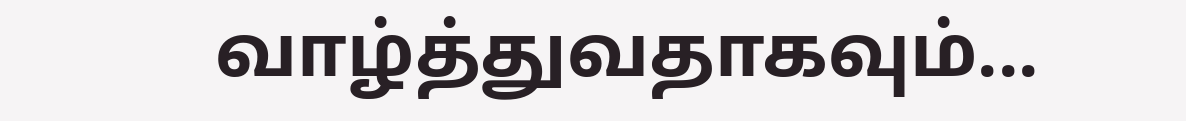வாழ்த்துவதாகவும்...